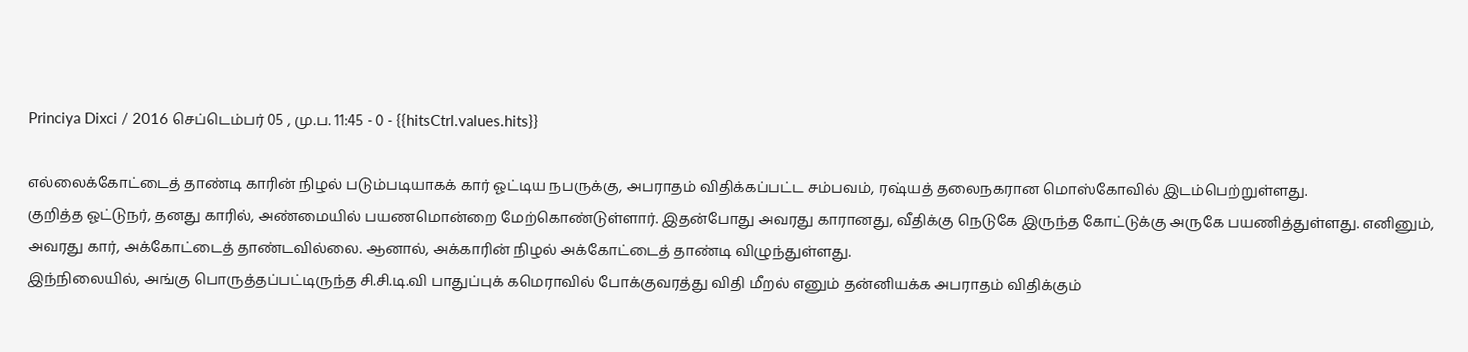Princiya Dixci / 2016 செப்டெம்பர் 05 , மு.ப. 11:45 - 0 - {{hitsCtrl.values.hits}}

எல்லைக்கோட்டைத் தாண்டி காரின் நிழல் படும்படியாகக் கார் ஓட்டிய நபருக்கு, அபராதம் விதிக்கப்பட்ட சம்பவம், ரஷ்யத் தலைநகரான மொஸ்கோவில் இடம்பெற்றுள்ளது.
குறித்த ஓட்டுநர், தனது காரில், அண்மையில் பயணமொன்றை மேற்கொண்டுள்ளார். இதன்போது அவரது காரானது, வீதிக்கு நெடுகே இருந்த கோட்டுக்கு அருகே பயணித்துள்ளது. எனினும், அவரது கார், அக்கோட்டைத் தாண்டவில்லை. ஆனால், அக்காரின் நிழல் அக்கோட்டைத் தாண்டி விழுந்துள்ளது.
இந்நிலையில், அங்கு பொருத்தப்பட்டிருந்த சி.சி.டி.வி பாதுப்புக் கமெராவில் போக்குவரத்து விதி மீறல் எனும் தன்னியக்க அபராதம் விதிக்கும்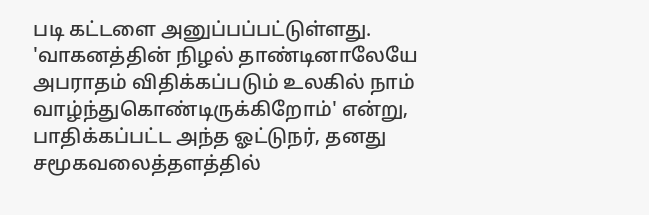படி கட்டளை அனுப்பப்பட்டுள்ளது.
'வாகனத்தின் நிழல் தாண்டினாலேயே அபராதம் விதிக்கப்படும் உலகில் நாம் வாழ்ந்துகொண்டிருக்கிறோம்' என்று, பாதிக்கப்பட்ட அந்த ஓட்டுநர், தனது சமூகவலைத்தளத்தில்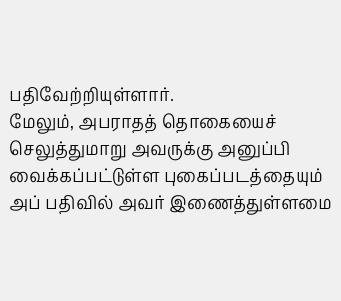பதிவேற்றியுள்ளார்.
மேலும், அபராதத் தொகையைச் செலுத்துமாறு அவருக்கு அனுப்பி வைக்கப்பட்டுள்ள புகைப்படத்தையும் அப் பதிவில் அவர் இணைத்துள்ளமை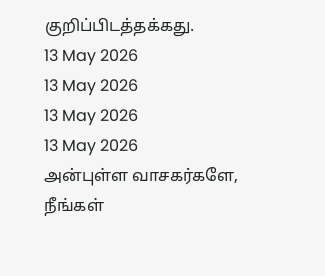குறிப்பிடத்தக்கது.
13 May 2026
13 May 2026
13 May 2026
13 May 2026
அன்புள்ள வாசகர்களே,
நீங்கள்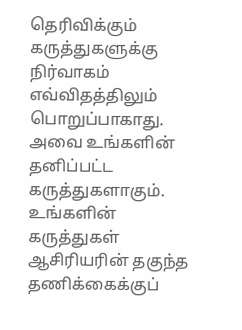தெரிவிக்கும் கருத்துகளுக்கு நிர்வாகம் எவ்விதத்திலும் பொறுப்பாகாது. அவை உங்களின் தனிப்பட்ட கருத்துகளாகும். உங்களின் கருத்துகள் ஆசிரியரின் தகுந்த தணிக்கைக்குப்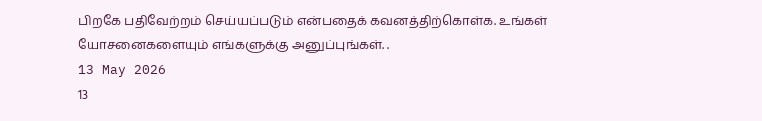பிறகே பதிவேற்றம் செய்யப்படும் என்பதைக் கவனத்திற்கொள்க. உங்கள் யோசனைகளையும் எங்களுக்கு அனுப்புங்கள். .
13 May 2026
13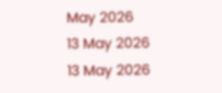May 2026
13 May 2026
13 May 2026